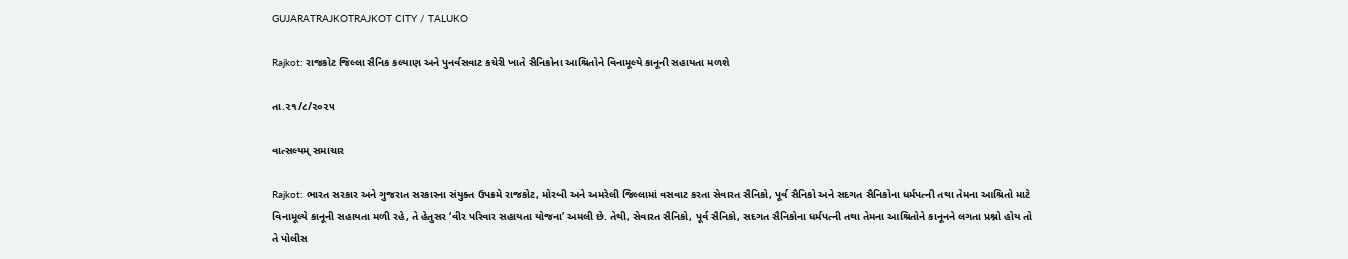GUJARATRAJKOTRAJKOT CITY / TALUKO

Rajkot: રાજકોટ જિલ્લા સૈનિક કલ્યાણ અને પુનર્વસવાટ કચેરી ખાતે સૈનિકોના આશ્રિતોને વિનામૂલ્યે કાનૂની સહાયતા મળશે

તા.૨૧/૮/૨૦૨૫

વાત્સલ્યમ્ સમાચાર

Rajkot: ભારત સરકાર અને ગુજરાત સરકારના સંયુક્ત ઉપક્રમે રાજકોટ, મોરબી અને અમરેલી જિલ્લામાં વસવાટ કરતા સેવારત સૈનિકો, પૂર્વ સૈનિકો અને સદગત સૈનિકોના ધર્મપત્ની તથા તેમના આશ્રિતો માટે વિનામૂલ્યે કાનૂની સહાયતા મળી રહે, તે હેતુસર ‘વીર પરિવાર સહાયતા યોજના’ અમલી છે. તેથી, સેવારત સૈનિકો, પૂર્વ સૈનિકો, સદગત સૈનિકોના ધર્મપત્ની તથા તેમના આશ્રિતોને કાનૂનને લગતા પ્રશ્નો હોય તો તે પોલીસ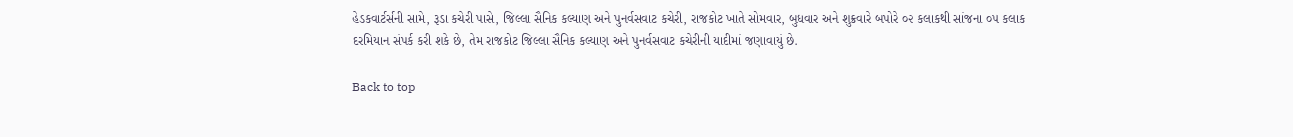હેડકવાર્ટર્સની સામે, રૂડા કચેરી પાસે, જિલ્લા સૈનિક કલ્યાણ અને પુનર્વસવાટ કચેરી, રાજકોટ ખાતે સોમવાર, બુધવાર અને શુક્રવારે બપોરે ૦૨ કલાકથી સાંજના ૦૫ કલાક દરમિયાન સંપર્ક કરી શકે છે, તેમ રાજકોટ જિલ્લા સૈનિક કલ્યાણ અને પુનર્વસવાટ કચેરીની યાદીમાં જણાવાયું છે.

Back to top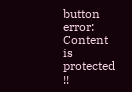button
error: Content is protected !!